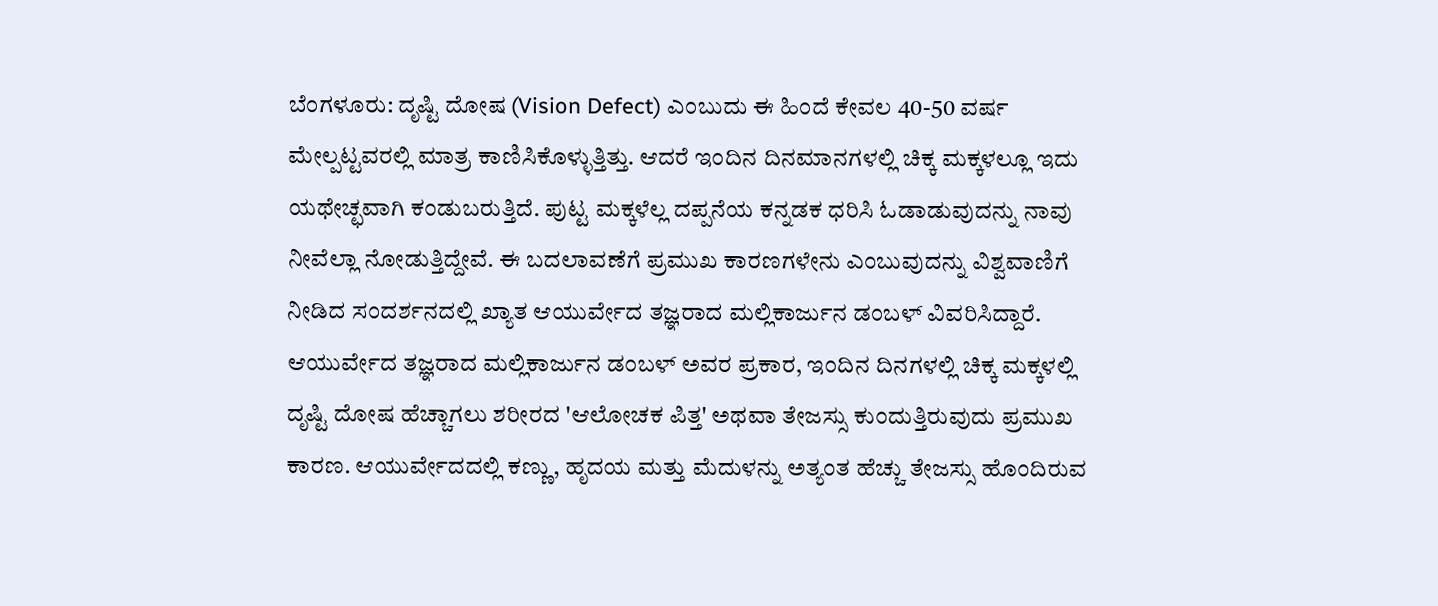ಬೆಂಗಳೂರು: ದೃಷ್ಟಿ ದೋಷ (Vision Defect) ಎಂಬುದು ಈ ಹಿಂದೆ ಕೇವಲ 40-50 ವರ್ಷ ಮೇಲ್ಪಟ್ಟವರಲ್ಲಿ ಮಾತ್ರ ಕಾಣಿಸಿಕೊಳ್ಳುತ್ತಿತ್ತು. ಆದರೆ ಇಂದಿನ ದಿನಮಾನಗಳಲ್ಲಿ ಚಿಕ್ಕ ಮಕ್ಕಳಲ್ಲೂ ಇದು ಯಥೇಚ್ಛವಾಗಿ ಕಂಡುಬರುತ್ತಿದೆ. ಪುಟ್ಟ ಮಕ್ಕಳೆಲ್ಲ ದಪ್ಪನೆಯ ಕನ್ನಡಕ ಧರಿಸಿ ಓಡಾಡುವುದನ್ನು ನಾವು ನೀವೆಲ್ಲಾ ನೋಡುತ್ತಿದ್ದೇವೆ. ಈ ಬದಲಾವಣೆಗೆ ಪ್ರಮುಖ ಕಾರಣಗಳೇನು ಎಂಬುವುದನ್ನು ವಿಶ್ವವಾಣಿಗೆ ನೀಡಿದ ಸಂದರ್ಶನದಲ್ಲಿ ಖ್ಯಾತ ಆಯುರ್ವೇದ ತಜ್ಞರಾದ ಮಲ್ಲಿಕಾರ್ಜುನ ಡಂಬಳ್ ವಿವರಿಸಿದ್ದಾರೆ.
ಆಯುರ್ವೇದ ತಜ್ಞರಾದ ಮಲ್ಲಿಕಾರ್ಜುನ ಡಂಬಳ್ ಅವರ ಪ್ರಕಾರ, ಇಂದಿನ ದಿನಗಳಲ್ಲಿ ಚಿಕ್ಕ ಮಕ್ಕಳಲ್ಲಿ ದೃಷ್ಟಿ ದೋಷ ಹೆಚ್ಚಾಗಲು ಶರೀರದ 'ಆಲೋಚಕ ಪಿತ್ತ' ಅಥವಾ ತೇಜಸ್ಸು ಕುಂದುತ್ತಿರುವುದು ಪ್ರಮುಖ ಕಾರಣ. ಆಯುರ್ವೇದದಲ್ಲಿ ಕಣ್ಣು, ಹೃದಯ ಮತ್ತು ಮೆದುಳನ್ನು ಅತ್ಯಂತ ಹೆಚ್ಚು ತೇಜಸ್ಸು ಹೊಂದಿರುವ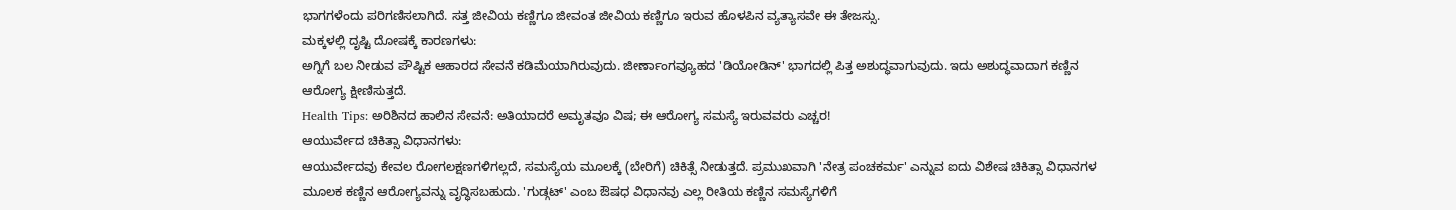ಭಾಗಗಳೆಂದು ಪರಿಗಣಿಸಲಾಗಿದೆ. ಸತ್ತ ಜೀವಿಯ ಕಣ್ಣಿಗೂ ಜೀವಂತ ಜೀವಿಯ ಕಣ್ಣಿಗೂ ಇರುವ ಹೊಳಪಿನ ವ್ಯತ್ಯಾಸವೇ ಈ ತೇಜಸ್ಸು.
ಮಕ್ಕಳಲ್ಲಿ ದೃಷ್ಟಿ ದೋಷಕ್ಕೆ ಕಾರಣಗಳು:
ಅಗ್ನಿಗೆ ಬಲ ನೀಡುವ ಪೌಷ್ಟಿಕ ಆಹಾರದ ಸೇವನೆ ಕಡಿಮೆಯಾಗಿರುವುದು. ಜೀರ್ಣಾಂಗವ್ಯೂಹದ 'ಡಿಯೋಡಿನ್' ಭಾಗದಲ್ಲಿ ಪಿತ್ತ ಅಶುದ್ಧವಾಗುವುದು. ಇದು ಅಶುದ್ಧವಾದಾಗ ಕಣ್ಣಿನ ಆರೋಗ್ಯ ಕ್ಷೀಣಿಸುತ್ತದೆ.
Health Tips: ಅರಿಶಿನದ ಹಾಲಿನ ಸೇವನೆ: ಅತಿಯಾದರೆ ಅಮೃತವೂ ವಿಷ; ಈ ಆರೋಗ್ಯ ಸಮಸ್ಯೆ ಇರುವವರು ಎಚ್ಚರ!
ಆಯುರ್ವೇದ ಚಿಕಿತ್ಸಾ ವಿಧಾನಗಳು:
ಆಯುರ್ವೇದವು ಕೇವಲ ರೋಗಲಕ್ಷಣಗಳಿಗಲ್ಲದೆ, ಸಮಸ್ಯೆಯ ಮೂಲಕ್ಕೆ (ಬೇರಿಗೆ) ಚಿಕಿತ್ಸೆ ನೀಡುತ್ತದೆ. ಪ್ರಮುಖವಾಗಿ 'ನೇತ್ರ ಪಂಚಕರ್ಮ' ಎನ್ನುವ ಐದು ವಿಶೇಷ ಚಿಕಿತ್ಸಾ ವಿಧಾನಗಳ ಮೂಲಕ ಕಣ್ಣಿನ ಆರೋಗ್ಯವನ್ನು ವೃದ್ಧಿಸಬಹುದು. 'ಗುಡ್ಗಟ್' ಎಂಬ ಔಷಧ ವಿಧಾನವು ಎಲ್ಲ ರೀತಿಯ ಕಣ್ಣಿನ ಸಮಸ್ಯೆಗಳಿಗೆ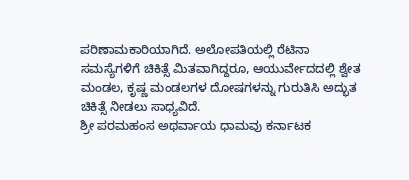ಪರಿಣಾಮಕಾರಿಯಾಗಿದೆ. ಅಲೋಪತಿಯಲ್ಲಿ ರೆಟಿನಾ ಸಮಸ್ಯೆಗಳಿಗೆ ಚಿಕಿತ್ಸೆ ಮಿತವಾಗಿದ್ದರೂ, ಆಯುರ್ವೇದದಲ್ಲಿ ಶ್ವೇತ ಮಂಡಲ, ಕೃಷ್ಣ ಮಂಡಲಗಳ ದೋಷಗಳನ್ನು ಗುರುತಿಸಿ ಅದ್ಭುತ ಚಿಕಿತ್ಸೆ ನೀಡಲು ಸಾಧ್ಯವಿದೆ.
ಶ್ರೀ ಪರಮಹಂಸ ಅಥರ್ವಾಯ ಧಾಮವು ಕರ್ನಾಟಕ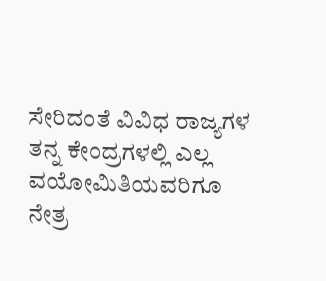ಸೇರಿದಂತೆ ವಿವಿಧ ರಾಜ್ಯಗಳ ತನ್ನ ಕೇಂದ್ರಗಳಲ್ಲಿ ಎಲ್ಲ ವಯೋಮಿತಿಯವರಿಗೂ ನೇತ್ರ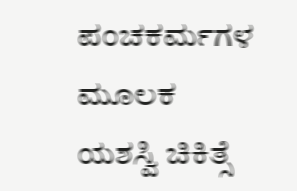ಪಂಚಕರ್ಮಗಳ ಮೂಲಕ ಯಶಸ್ವಿ ಚಿಕಿತ್ಸೆ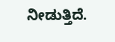ನೀಡುತ್ತಿದೆ.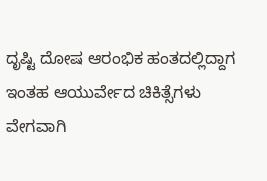ದೃಷ್ಟಿ ದೋಷ ಆರಂಭಿಕ ಹಂತದಲ್ಲಿದ್ದಾಗ ಇಂತಹ ಆಯುರ್ವೇದ ಚಿಕಿತ್ಸೆಗಳು ವೇಗವಾಗಿ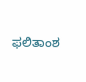ಫಲಿತಾಂಶ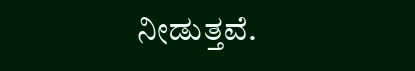ನೀಡುತ್ತವೆ.